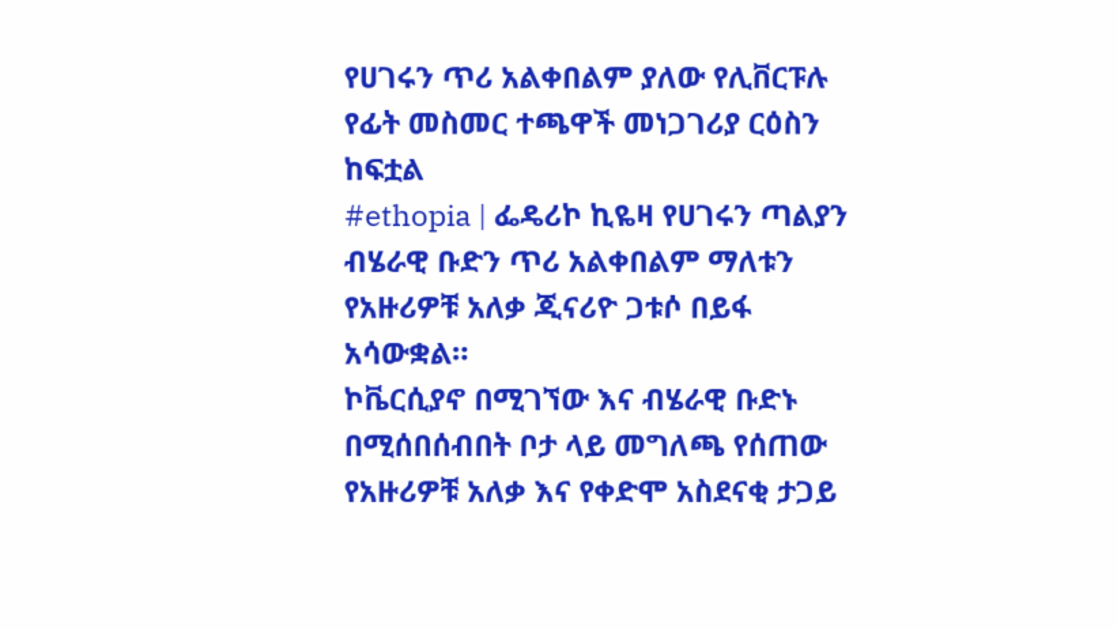የሀገሩን ጥሪ አልቀበልም ያለው የሊቨርፑሉ የፊት መስመር ተጫዋች መነጋገሪያ ርዕስን ከፍቷል
#ethopia | ፌዴሪኮ ኪዬዛ የሀገሩን ጣልያን ብሄራዊ ቡድን ጥሪ አልቀበልም ማለቱን የአዙሪዎቹ አለቃ ጂናሪዮ ጋቱሶ በይፋ አሳውቋል።
ኮቬርሲያኖ በሚገኘው እና ብሄራዊ ቡድኑ በሚሰበሰብበት ቦታ ላይ መግለጫ የሰጠው የአዙሪዎቹ አለቃ እና የቀድሞ አስደናቂ ታጋይ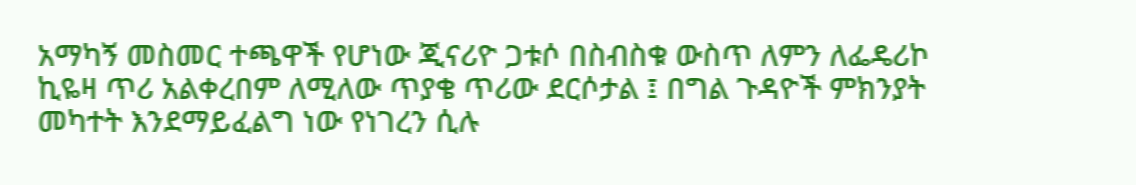አማካኝ መስመር ተጫዋች የሆነው ጂናሪዮ ጋቱሶ በስብስቁ ውስጥ ለምን ለፌዴሪኮ ኪዬዛ ጥሪ አልቀረበም ለሚለው ጥያቄ ጥሪው ደርሶታል ፤ በግል ጉዳዮች ምክንያት መካተት እንደማይፈልግ ነው የነገረን ሲሉ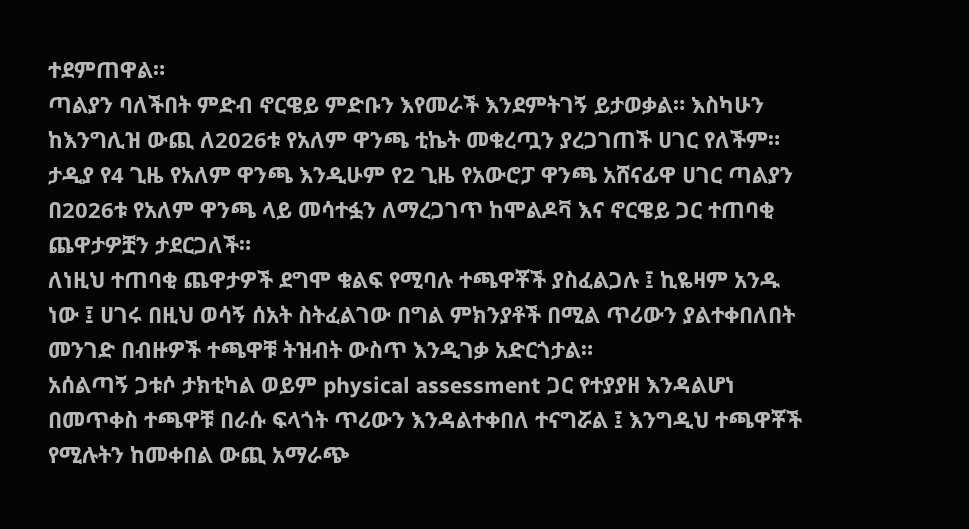ተደምጠዋል።
ጣልያን ባለችበት ምድብ ኖርዌይ ምድቡን እየመራች እንደምትገኝ ይታወቃል። እስካሁን ከእንግሊዝ ውጪ ለ2026ቱ የአለም ዋንጫ ቲኬት መቁረጧን ያረጋገጠች ሀገር የለችም። ታዲያ የ4 ጊዜ የአለም ዋንጫ እንዲሁም የ2 ጊዜ የአውሮፓ ዋንጫ አሸናፊዋ ሀገር ጣልያን በ2026ቱ የአለም ዋንጫ ላይ መሳተፏን ለማረጋገጥ ከሞልዶቫ እና ኖርዌይ ጋር ተጠባቂ ጨዋታዎቿን ታደርጋለች።
ለነዚህ ተጠባቂ ጨዋታዎች ደግሞ ቁልፍ የሚባሉ ተጫዋቾች ያስፈልጋሉ ፤ ኪዬዛም አንዱ ነው ፤ ሀገሩ በዚህ ወሳኝ ሰአት ስትፈልገው በግል ምክንያቶች በሚል ጥሪውን ያልተቀበለበት መንገድ በብዙዎች ተጫዋቹ ትዝብት ውስጥ እንዲገቃ አድርጎታል።
አሰልጣኝ ጋቱሶ ታክቲካል ወይም physical assessment ጋር የተያያዘ እንዳልሆነ በመጥቀስ ተጫዋቹ በራሱ ፍላጎት ጥሪውን እንዳልተቀበለ ተናግሯል ፤ እንግዲህ ተጫዋቾች የሚሉትን ከመቀበል ውጪ አማራጭ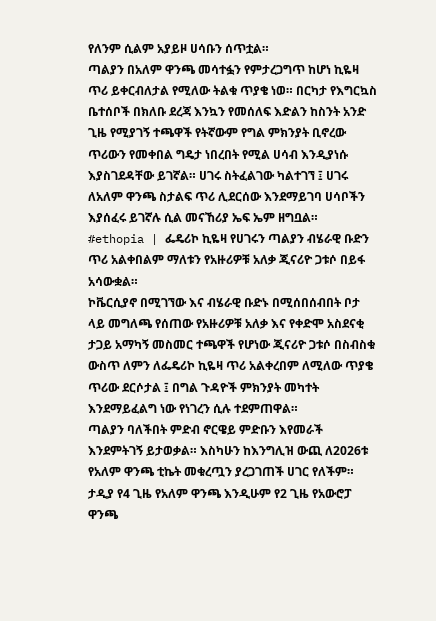የለንም ሲልም አያይዞ ሀሳቡን ሰጥቷል።
ጣልያን በአለም ዋንጫ መሳተፏን የምታረጋግጥ ከሆነ ኪዬዛ ጥሪ ይቀርብለታል የሚለው ትልቁ ጥያቄ ነወ። በርካታ የእግርኳስ ቤተሰቦች በክለቡ ደረጃ እንኳን የመሰለፍ እድልን ከስንት አንድ ጊዜ የሚያገኝ ተጫዋች የትኛውም የግል ምክንያት ቢኖረው ጥሪውን የመቀበል ግዴታ ነበረበት የሚል ሀሳብ እንዲያነሱ እያስገደዳቸው ይገኛል። ሀገሩ ስትፈልገው ካልተገኘ ፤ ሀገሩ ለአለም ዋንጫ ስታልፍ ጥሪ ሊደርሰው እንደማይገባ ሀሳቦችን እያሰፈሩ ይገኛሉ ሲል መናኸሪያ ኤፍ ኤም ዘግቧል።
#ethopia | ፌዴሪኮ ኪዬዛ የሀገሩን ጣልያን ብሄራዊ ቡድን ጥሪ አልቀበልም ማለቱን የአዙሪዎቹ አለቃ ጂናሪዮ ጋቱሶ በይፋ አሳውቋል።
ኮቬርሲያኖ በሚገኘው እና ብሄራዊ ቡድኑ በሚሰበሰብበት ቦታ ላይ መግለጫ የሰጠው የአዙሪዎቹ አለቃ እና የቀድሞ አስደናቂ ታጋይ አማካኝ መስመር ተጫዋች የሆነው ጂናሪዮ ጋቱሶ በስብስቁ ውስጥ ለምን ለፌዴሪኮ ኪዬዛ ጥሪ አልቀረበም ለሚለው ጥያቄ ጥሪው ደርሶታል ፤ በግል ጉዳዮች ምክንያት መካተት እንደማይፈልግ ነው የነገረን ሲሉ ተደምጠዋል።
ጣልያን ባለችበት ምድብ ኖርዌይ ምድቡን እየመራች እንደምትገኝ ይታወቃል። እስካሁን ከእንግሊዝ ውጪ ለ2026ቱ የአለም ዋንጫ ቲኬት መቁረጧን ያረጋገጠች ሀገር የለችም። ታዲያ የ4 ጊዜ የአለም ዋንጫ እንዲሁም የ2 ጊዜ የአውሮፓ ዋንጫ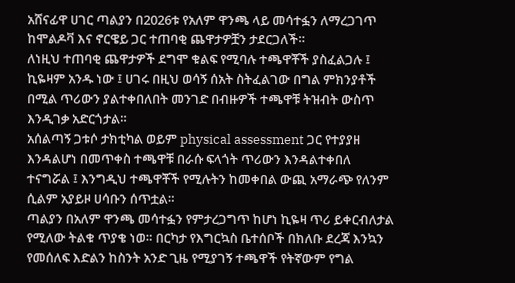አሸናፊዋ ሀገር ጣልያን በ2026ቱ የአለም ዋንጫ ላይ መሳተፏን ለማረጋገጥ ከሞልዶቫ እና ኖርዌይ ጋር ተጠባቂ ጨዋታዎቿን ታደርጋለች።
ለነዚህ ተጠባቂ ጨዋታዎች ደግሞ ቁልፍ የሚባሉ ተጫዋቾች ያስፈልጋሉ ፤ ኪዬዛም አንዱ ነው ፤ ሀገሩ በዚህ ወሳኝ ሰአት ስትፈልገው በግል ምክንያቶች በሚል ጥሪውን ያልተቀበለበት መንገድ በብዙዎች ተጫዋቹ ትዝብት ውስጥ እንዲገቃ አድርጎታል።
አሰልጣኝ ጋቱሶ ታክቲካል ወይም physical assessment ጋር የተያያዘ እንዳልሆነ በመጥቀስ ተጫዋቹ በራሱ ፍላጎት ጥሪውን እንዳልተቀበለ ተናግሯል ፤ እንግዲህ ተጫዋቾች የሚሉትን ከመቀበል ውጪ አማራጭ የለንም ሲልም አያይዞ ሀሳቡን ሰጥቷል።
ጣልያን በአለም ዋንጫ መሳተፏን የምታረጋግጥ ከሆነ ኪዬዛ ጥሪ ይቀርብለታል የሚለው ትልቁ ጥያቄ ነወ። በርካታ የእግርኳስ ቤተሰቦች በክለቡ ደረጃ እንኳን የመሰለፍ እድልን ከስንት አንድ ጊዜ የሚያገኝ ተጫዋች የትኛውም የግል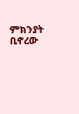ምክንያት ቢኖረው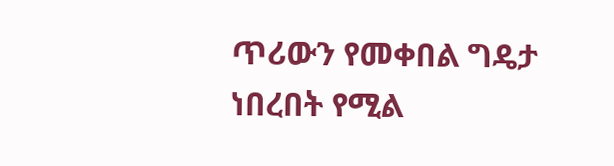ጥሪውን የመቀበል ግዴታ ነበረበት የሚል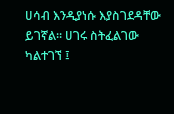ሀሳብ እንዲያነሱ እያስገደዳቸው ይገኛል። ሀገሩ ስትፈልገው ካልተገኘ ፤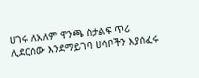ሀገሩ ለአለም ዋንጫ ስታልፍ ጥሪ ሊደርሰው እንደማይገባ ሀሳቦችን እያሰፈሩ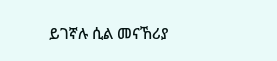ይገኛሉ ሲል መናኸሪያ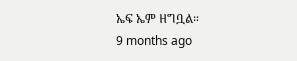ኤፍ ኤም ዘግቧል።
9 months ago